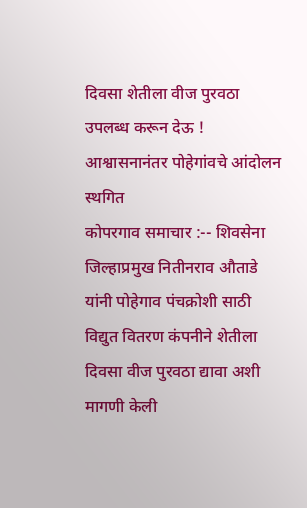दिवसा शेतीला वीज पुरवठा उपलब्ध करून देऊ ! आश्वासनानंतर पोहेगांवचे आंदोलन स्थगित
कोपरगाव समाचार :-- शिवसेना जिल्हाप्रमुख नितीनराव औताडे यांनी पोहेगाव पंचक्रोशी साठी विद्युत वितरण कंपनीने शेतीला दिवसा वीज पुरवठा द्यावा अशी मागणी केली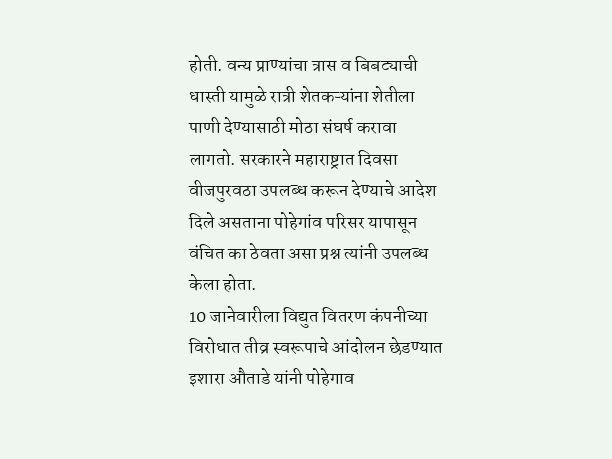होती. वन्य प्राण्यांचा त्रास व बिबट्याची धास्ती यामुळे रात्री शेतकऱ्यांना शेतीला पाणी देण्यासाठी मोठा संघर्ष करावा लागतो. सरकारने महाराष्ट्रात दिवसा वीजपुरवठा उपलब्ध करून देण्याचे आदेश दिले असताना पोहेगांव परिसर यापासून वंचित का ठेवता असा प्रश्न त्यांनी उपलब्ध केला होता.
10 जानेवारीला विद्युत वितरण कंपनीच्या विरोधात तीव्र स्वरूपाचे आंदोलन छेडण्यात इशारा औताडे यांनी पोहेगाव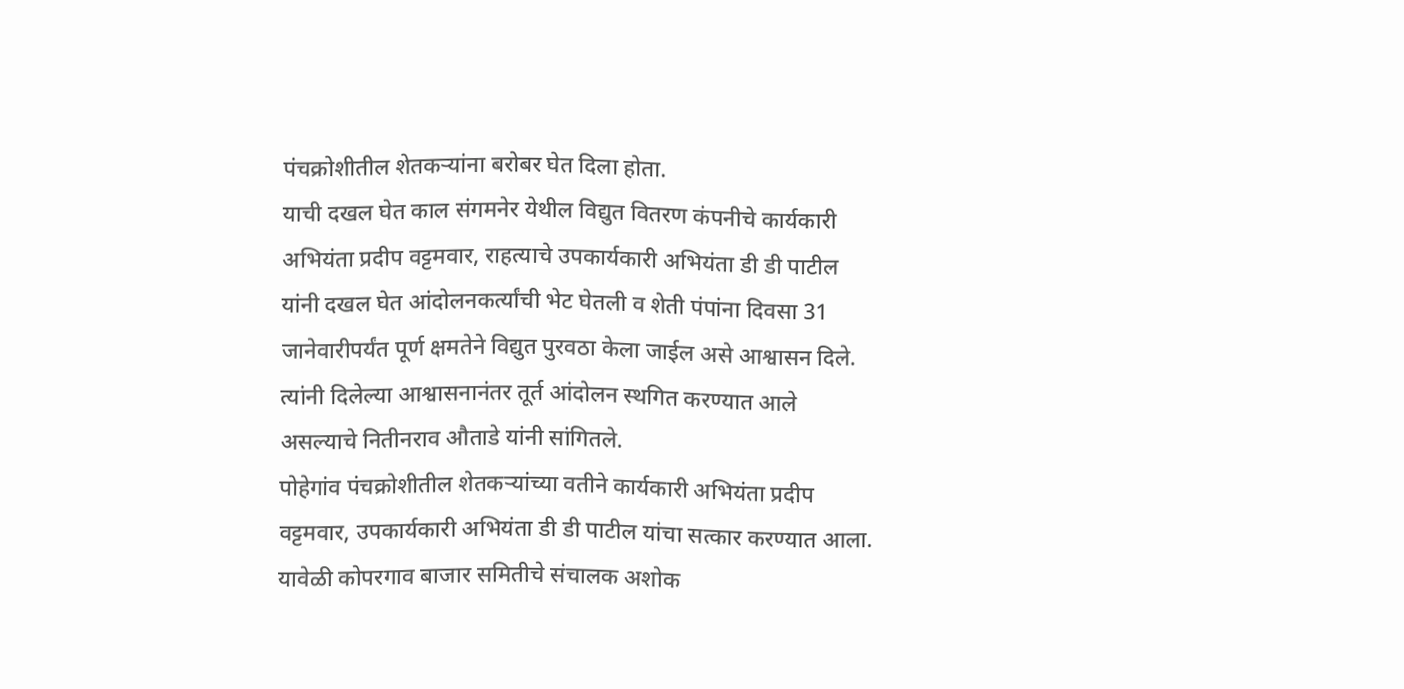पंचक्रोशीतील शेतकऱ्यांना बरोबर घेत दिला होता.
याची दखल घेत काल संगमनेर येथील विद्युत वितरण कंपनीचे कार्यकारी अभियंता प्रदीप वट्टमवार, राहत्याचे उपकार्यकारी अभियंता डी डी पाटील यांनी दखल घेत आंदोलनकर्त्यांची भेट घेतली व शेती पंपांना दिवसा 31 जानेवारीपर्यंत पूर्ण क्षमतेने विद्युत पुरवठा केला जाईल असे आश्वासन दिले. त्यांनी दिलेल्या आश्वासनानंतर तूर्त आंदोलन स्थगित करण्यात आले असल्याचे नितीनराव औताडे यांनी सांगितले.
पोहेगांव पंचक्रोशीतील शेतकऱ्यांच्या वतीने कार्यकारी अभियंता प्रदीप वट्टमवार, उपकार्यकारी अभियंता डी डी पाटील यांचा सत्कार करण्यात आला.
यावेळी कोपरगाव बाजार समितीचे संचालक अशोक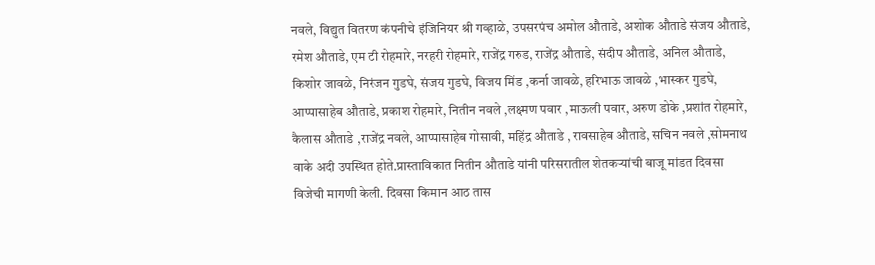नवले, विद्युत वितरण कंपनीचे इंजिनियर श्री गव्हाळे, उपसरपंच अमोल औताडे, अशोक औताडे संजय औताडे, रमेश औताडे, एम टी रोहमारे, नरहरी रोहमारे, राजेंद्र गरुड, राजेंद्र औताडे, संदीप औताडे, अनिल औताडे, किशोर जावळे, निरंजन गुडघे, संजय गुडघे, विजय मिंड ,कर्ना जावळे, हरिभाऊ जावळे ,भास्कर गुडघे, आप्पासाहेब औताडे, प्रकाश रोहमारे, नितीन नवले ,लक्ष्मण पवार ,माऊली पवार, अरुण डोके ,प्रशांत रोहमारे, कैलास औताडे ,राजेंद्र नवले, आप्पासाहेब गोसावी, महिंद्र औताडे , रावसाहेब औताडे, सचिन नवले ,सोमनाथ वाके अदी उपस्थित होते.प्रास्ताविकात नितीन औताडे यांनी परिसरातील शेतकऱ्यांची बाजू मांडत दिवसा विजेची मागणी केली. दिवसा किमान आठ तास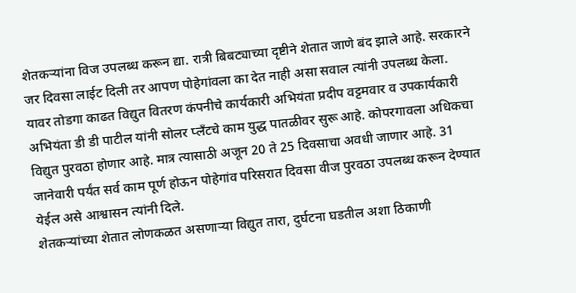शेतकऱ्यांना विज उपलब्ध करून द्या. रात्री बिबट्याच्या दृष्टीने शेतात जाणे बंद झाले आहे. सरकारने जर दिवसा लाईट दिली तर आपण पोहेगांवला का देत नाही असा सवाल त्यांनी उपलब्ध केला.
यावर तोडगा काढत विद्युत वितरण कंपनीचे कार्यकारी अभियंता प्रदीप वट्टमवार व उपकार्यकारी अभियंता डी डी पाटील यांनी सोलर प्लँटचे काम युद्ध पातळीवर सुरू आहे. कोपरगावला अधिकचा विद्युत पुरवठा होणार आहे. मात्र त्यासाठी अजून 20 ते 25 दिवसाचा अवधी जाणार आहे. 31 जानेवारी पर्यंत सर्व काम पूर्ण होऊन पोहेगांव परिसरात दिवसा वीज पुरवठा उपलब्ध करून देण्यात येईल असे आश्वासन त्यांनी दिले.
शेतकऱ्यांच्या शेतात लोणकळत असणाऱ्या विद्युत तारा, दुर्घटना घडतील अशा ठिकाणी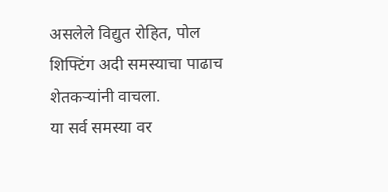असलेले विद्युत रोहित, पोल शिफ्टिंग अदी समस्याचा पाढाच शेतकऱ्यांनी वाचला.
या सर्व समस्या वर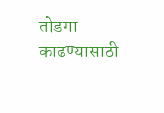तोडगा काढण्यासाठी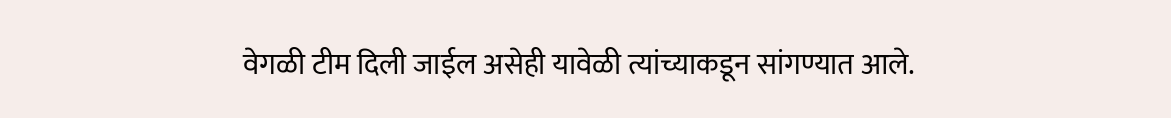वेगळी टीम दिली जाईल असेही यावेळी त्यांच्याकडून सांगण्यात आले.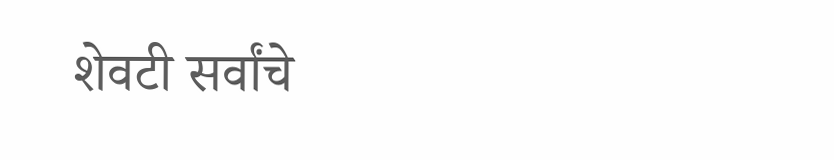शेवटी सर्वांचे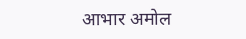आभार अमोल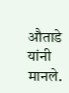औताडे यांनी मानले.